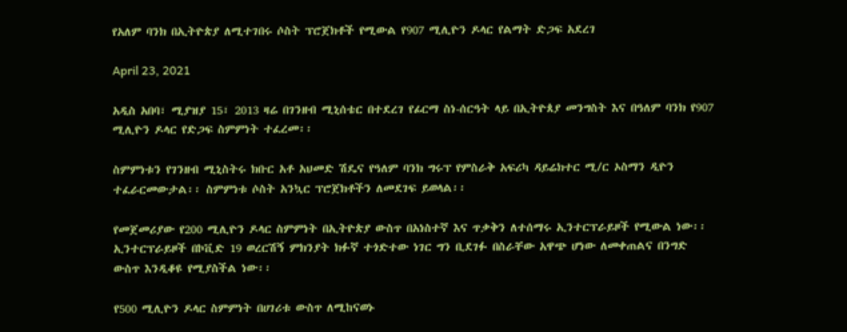የአለም ባንክ በኢትዮጵያ ለሚተገበሩ ሶስት ፕሮጀክቶች የሚውል የ907 ሚሊዮን ዶላር የልማት ድጋፍ አደረገ

April 23, 2021

አዲስ አበባ፣ ሚያዝያ 15፣ 2013 ዛሬ በገንዘብ ሚኒሰቴር በተደረገ የፊርማ ስነ-ሰርዓት ላይ በኢትዮጰያ መንግስት እና በዓለም ባንክ የ907 ሚሊዮን ዶላር የድጋፍ ስምምነት ተፈረመ፡፡

ስምምነቱን የገንዘብ ሚኒስትሩ ክቡር አቶ አህመድ ሽዴና የዓለም ባንክ ግሩፕ የምስራቅ አፍሪካ ዳይሬክተር ሚ/ር ኦስማን ዲዮን ተፈራርመውታል፡፡ ስምምነቱ ሶስት አንኳር ፕሮጀክቶችን ለመደገፍ ይወላል፡፡

የመጀመሪያው የ200 ሚሊዮን ዶላር ስምምነት በኢትዮጵያ ውስጥ በአነስተኛ እና ጥቃቅን ለተሰማሩ ኢንተርፕራይዞች የሚውል ነው፡፡ ኢንተርፕራይዞች በኮቪድ 19 ወረርሽኝ ምክንያት ክፉኛ ተጎድተው ነገር ግን ቢደገፉ በስራቸው አዋጭ ሆነው ለመቀጠልና በንግድ ውስጥ እንዲቆዩ የሚያስችል ነው፡፡

የ500 ሚሊዮን ዶላር ስምምነት በሀገሪቱ ውስጥ ለሚከናወኑ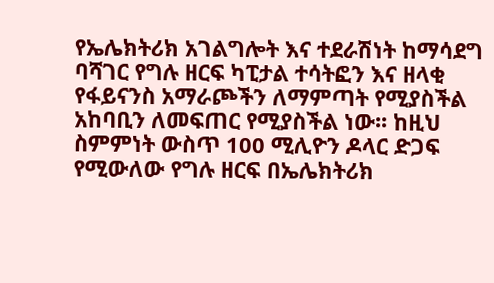የኤሌክትሪክ አገልግሎት እና ተደራሽነት ከማሳደግ ባሻገር የግሉ ዘርፍ ካፒታል ተሳትፎን እና ዘላቂ የፋይናንስ አማራጮችን ለማምጣት የሚያስችል አከባቢን ለመፍጠር የሚያስችል ነው፡፡ ከዚህ ስምምነት ውስጥ 100 ሚሊዮን ዶላር ድጋፍ የሚውለው የግሉ ዘርፍ በኤሌክትሪክ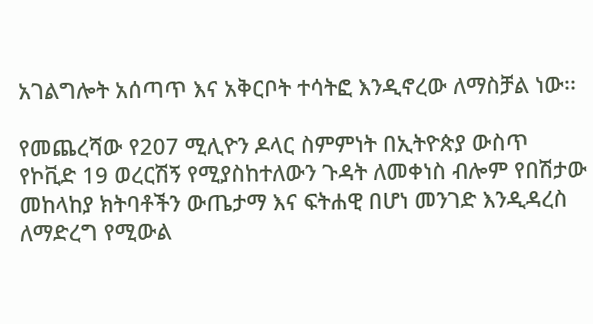አገልግሎት አሰጣጥ እና አቅርቦት ተሳትፎ እንዲኖረው ለማስቻል ነው፡፡

የመጨረሻው የ207 ሚሊዮን ዶላር ስምምነት በኢትዮጵያ ውስጥ የኮቪድ 19 ወረርሽኝ የሚያስከተለውን ጉዳት ለመቀነስ ብሎም የበሽታው መከላከያ ክትባቶችን ውጤታማ እና ፍትሐዊ በሆነ መንገድ እንዲዳረስ ለማድረግ የሚውል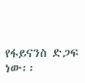የፋይናንስ ድጋፍ ነው፡፡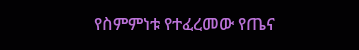የስምምነቱ የተፈረመው የጤና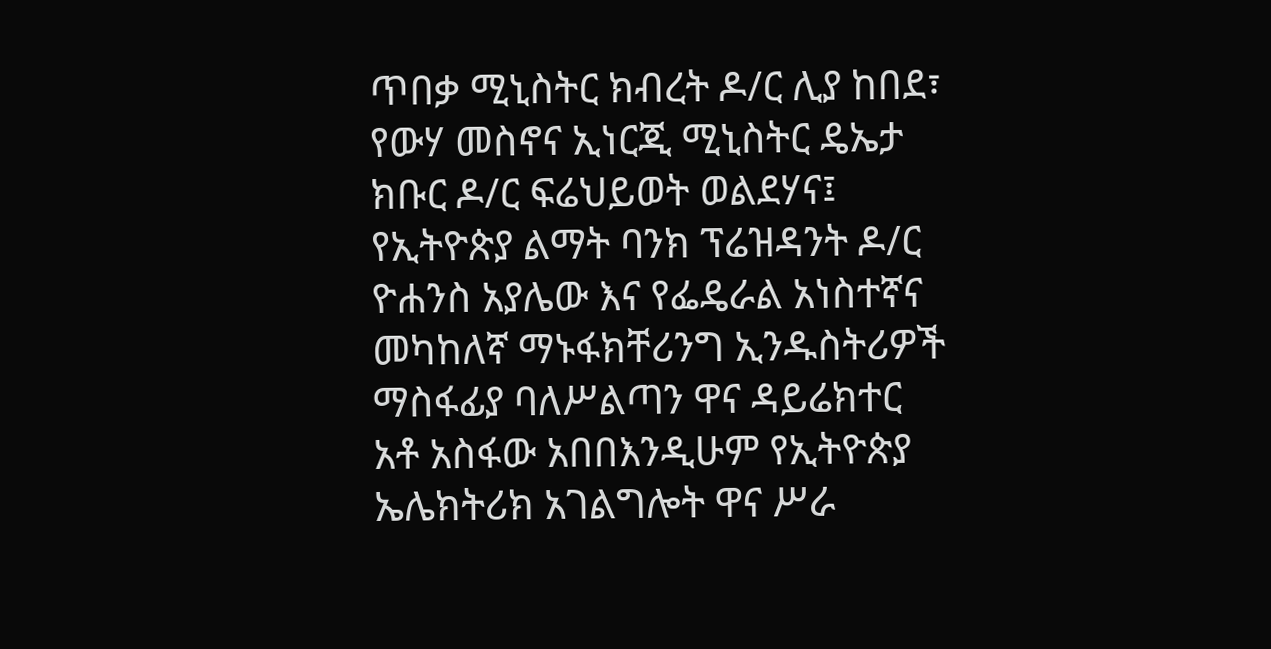ጥበቃ ሚኒስትር ክብረት ዶ/ር ሊያ ከበደ፣ የውሃ መስኖና ኢነርጂ ሚኒስትር ዴኤታ ክቡር ዶ/ር ፍሬህይወት ወልደሃና፤ የኢትዮጵያ ልማት ባንክ ፕሬዝዳንት ዶ/ር ዮሐንስ አያሌው እና የፌዴራል አነስተኛና መካከለኛ ማኑፋክቸሪንግ ኢንዱስትሪዎች ማስፋፊያ ባለሥልጣን ዋና ዳይሬክተር አቶ አስፋው አበበእንዲሁም የኢትዮጵያ ኤሌክትሪክ አገልግሎት ዋና ሥራ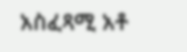አስፈጻሚ አቶ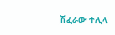ሽፈራው ተሊላ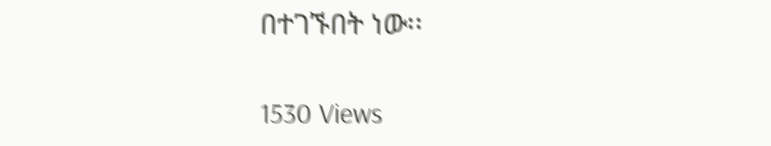በተገኙበት ነው፡፡

1530 Views